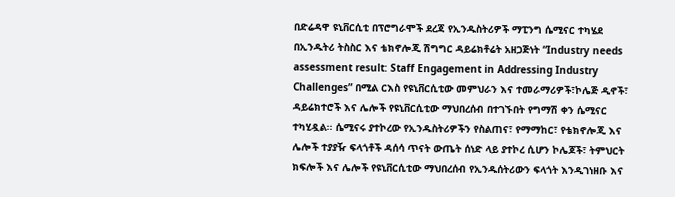በድሬዳዋ ዩኒቨርሲቲ በፕሮግራሞች ደረጃ የኢንዱስትሪዎች ማፒንግ ሴሚናር ተካሄደ
በኢንዱትሪ ትስስር እና ቴክኖሎጂ ሽግግር ዳይሬክቶሬት አዘጋጅነት “Industry needs assessment result: Staff Engagement in Addressing Industry Challenges” በሚል ርእስ የዩኒቨርሲቲው መምህራን እና ተመራማሪዎች፣ኮሌጅ ዲኖች፣ ዳይሬክተሮች እና ሌሎች የዩኒቨርሲቲው ማህበረሰብ በተገኙበት የግማሽ ቀን ሴሚናር ተካሂዷል፡፡ ሴሚናሩ ያተኮረው የኢንዱስትሪዎችን የስልጠና፣ የማማከር፣ የቴክኖሎጂ እና ሌሎች ተያያዥ ፍላጎቶች ዳሰሳ ጥናት ውጤት ሰነድ ላይ ያተኮረ ሲሆን ኮሌጆች፣ ትምህርት ክፍሎች እና ሌሎች የዩኒቨርሲቲው ማህበረሰብ የኢንዱሰትሪውን ፍላጎት እንዲገነዘቡ እና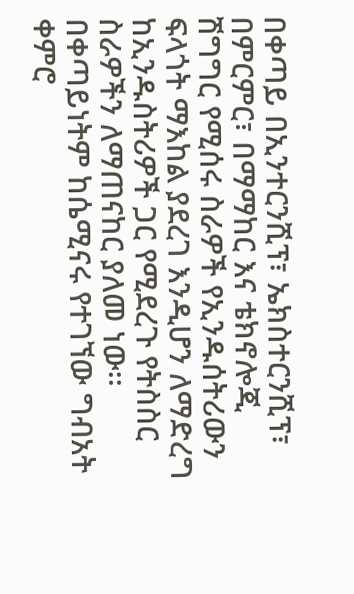በቀጣይ በኢንተርንሺፕ፣ ኤክስተርንሺፕ፣ በምርምር፣ በማማከር እና ቴክኖሎጂ ሽግግር የሚሰሩ ስራዎች የኢንዱሰትሪውን ፍላጎት ማእከል ያደረገ እንዲሆን ለማድረግ ከኢንዱስትሪዎች ጋር የሚደረጉ የትስስር ስራዎችን ለማጠናከር ያለመ ነው፡፡ በቀጣይነትም ከሴሚናሩ የተገኘው ግብአት ቀምሮ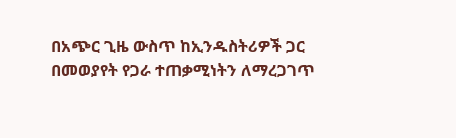በአጭር ጊዜ ውስጥ ከኢንዱስትሪዎች ጋር በመወያየት የጋራ ተጠቃሚነትን ለማረጋገጥ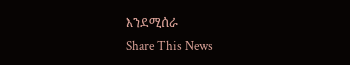እንደሚሰራ
Share This News